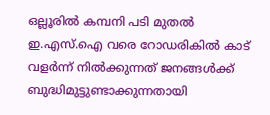ഒല്ലൂരിൽ കമ്പനി പടി മുതൽ ഇ.എസ്.ഐ വരെ റോഡരികിൽ കാട് വളർന്ന് നിൽക്കുന്നത് ജനങ്ങൾക്ക് ബുദ്ധിമുട്ടുണ്ടാക്കുന്നതായി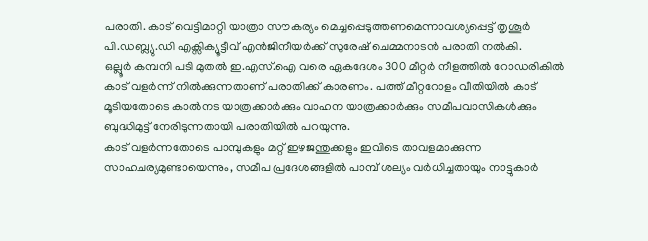പരാതി. കാട് വെട്ടിമാറ്റി യാത്രാ സൗകര്യം മെച്ചപ്പെടുത്തണമെന്നാവശ്യപ്പെട്ട് തൃശൂർ പി.ഡബ്ല്യു.ഡി എക്സിക്യൂട്ടീവ് എൻജിനീയർക്ക് സുരേഷ് ചെമ്മനാടൻ പരാതി നൽകി.
ഒല്ലൂർ കമ്പനി പടി മുതൽ ഇ.എസ്.ഐ വരെ ഏകദേശം 300 മീറ്റർ നീളത്തിൽ റോഡരികിൽ കാട് വളർന്ന് നിൽക്കുന്നതാണ് പരാതിക്ക് കാരണം. പത്ത് മീറ്ററോളം വീതിയിൽ കാട് മൂടിയതോടെ കാൽനട യാത്രക്കാർക്കും വാഹന യാത്രക്കാർക്കും സമീപവാസികൾക്കും ബുദ്ധിമുട്ട് നേരിടുന്നതായി പരാതിയിൽ പറയുന്നു.
കാട് വളർന്നതോടെ പാമ്പുകളും മറ്റ് ഇഴജന്തുക്കളും ഇവിടെ താവളമാക്കുന്ന സാഹചര്യമുണ്ടായെന്നും, സമീപ പ്രദേശങ്ങളിൽ പാമ്പ് ശല്യം വർധിച്ചതായും നാട്ടുകാർ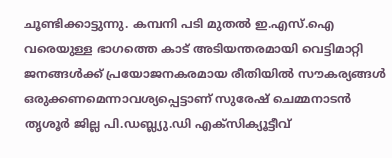ചൂണ്ടിക്കാട്ടുന്നു. കമ്പനി പടി മുതൽ ഇ.എസ്.ഐ വരെയുള്ള ഭാഗത്തെ കാട് അടിയന്തരമായി വെട്ടിമാറ്റി ജനങ്ങൾക്ക് പ്രയോജനകരമായ രീതിയിൽ സൗകര്യങ്ങൾ ഒരുക്കണമെന്നാവശ്യപ്പെട്ടാണ് സുരേഷ് ചെമ്മനാടൻ തൃശൂർ ജില്ല പി.ഡബ്ല്യു.ഡി എക്സിക്യൂട്ടീവ്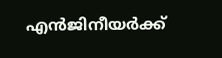എൻജിനീയർക്ക്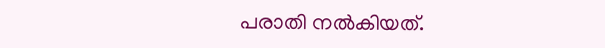പരാതി നൽകിയത്.